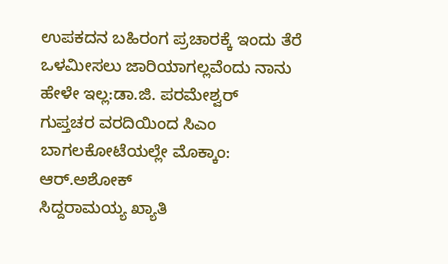ಉಪಕದನ ಬಹಿರಂಗ ಪ್ರಚಾರಕ್ಕೆ ಇಂದು ತೆರೆ
ಒಳಮೀಸಲು ಜಾರಿಯಾಗಲ್ಲವೆಂದು ನಾನು ಹೇಳೇ ಇಲ್ಲ:ಡಾ.ಜಿ. ಪರಮೇಶ್ವರ್
ಗುಪ್ತಚರ ವರದಿಯಿಂದ ಸಿಎಂ ಬಾಗಲಕೋಟೆಯಲ್ಲೇ ಮೊಕ್ಕಾಂ: ಆರ್.ಅಶೋಕ್
ಸಿದ್ದರಾಮಯ್ಯ ಖ್ಯಾತಿ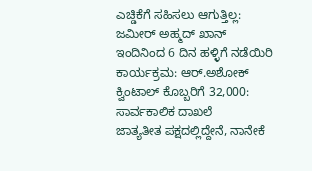ಎಚ್ಡಿಕೆಗೆ ಸಹಿಸಲು ಆಗುತ್ತಿಲ್ಲ: ಜಮೀರ್ ಅಹ್ಮದ್ ಖಾನ್
ಇಂದಿನಿಂದ 6 ದಿನ ಹಳ್ಳಿಗೆ ನಡೆಯಿರಿ ಕಾರ್ಯಕ್ರಮ: ಆರ್.ಅಶೋಕ್
ಕ್ವಿಂಟಾಲ್ ಕೊಬ್ಬರಿಗೆ 32,000: ಸಾರ್ವಕಾಲಿಕ ದಾಖಲೆ
ಜಾತ್ಯತೀತ ಪಕ್ಷದಲ್ಲಿದ್ದೇನೆ, ನಾನೇಕೆ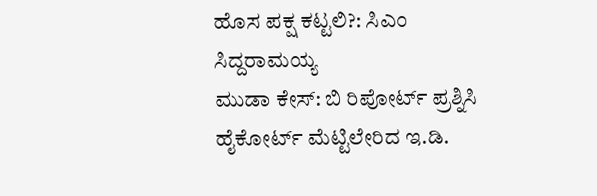ಹೊಸ ಪಕ್ಷ ಕಟ್ಟಲಿ?: ಸಿಎಂ ಸಿದ್ದರಾಮಯ್ಯ
ಮುಡಾ ಕೇಸ್: ಬಿ ರಿಪೋರ್ಟ್ ಪ್ರಶ್ನಿಸಿ ಹೈಕೋರ್ಟ್ ಮೆಟ್ಟಿಲೇರಿದ ಇ.ಡಿ.